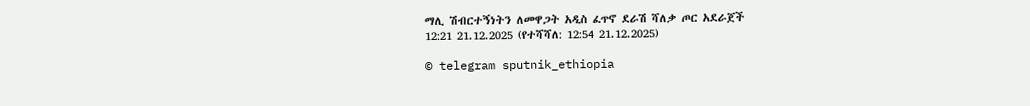ማሊ ሽብርተኝነትን ለመዋጋት አዲስ ፈጥኖ ደራሽ ሻለቃ ጦር አደራጀች
12:21 21.12.2025 (የተሻሻለ: 12:54 21.12.2025)

© telegram sputnik_ethiopia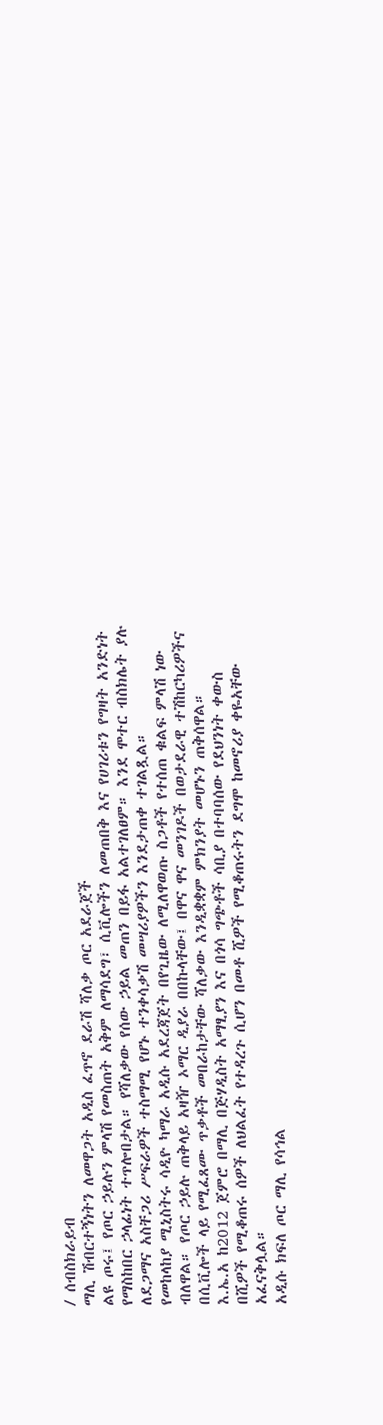/ ሰብስክራይብ
ማሊ ሽብርተኝነትን ለመዋጋት አዲስ ፈጥኖ ደራሽ ሻለቃ ጦር አደራጀች
ልዩ ጦሩ፤ የጦር ኃይሉን ምላሽ የመስጠት አቅም ለማሳደግ፣ ሲቪሎችን ለመጠበቅ እና የሀገሪቱን የግዛት አንድነት የማስከበር ኃላፊነት ተጥሎበታል። የሻለቃው የሰው ኃይል መጠን በይፋ አልተገለፀም። እንደ ሞተር ብስክሌት ያሉ ለደጋማና አስቸጋሪ ሥፍራዎች ተስማሚ የሆኑ ተንቀሳቃሽ መሣሪያዎችን እንደታጠቀ ተገልጿል።
የመከላከያ ሚኒስትሩ ሳዲዮ ካማራ አዲሱ አደረጃጀት በየጊዜው ለሚለዋወጡ ስጋቶች የተሰጠ ቁልፍ ምላሽ ነው ብለዋል። የጦር ኃይሉ ጠቅላይ አዛዥ ኦማር ዲያራ በበኩላቸው፤ በዋና ዋና መንገዶች በወታደራዊ ተሽከርካሪዎችና በሲቪሎች ላይ የሚፈጸሙ ጥቃቶች መበራከታቸው ሻለቃው እንዲቋቋም ምክንያት መሆኑን ጠቅሰዋል።
እ.ኤ.አ ከ2012 ጀምሮ በማሊ በጅሃዲስት አማፂያን እና በጎሳ ግጭቶች ሳቢያ በተባባሰው የደህንነት ቀውስ በሺዎች የሚቆጠሩ ሰዎች ለህልፈት የተዳረጉ ሲሆን በመቶ ሺዎች የሚቆጠሩትን ደግሞ ከመኖሪያ ቀዬአቸው አፈናቅሏል።
አዲሱ ክፍለ ጦር ማሊ የሳኅል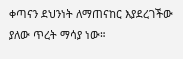ቀጣናን ደህንነት ለማጠናከር እያደረገችው ያለው ጥረት ማሳያ ነው።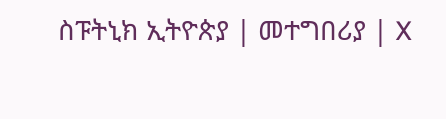ስፑትኒክ ኢትዮጵያ | መተግበሪያ | X